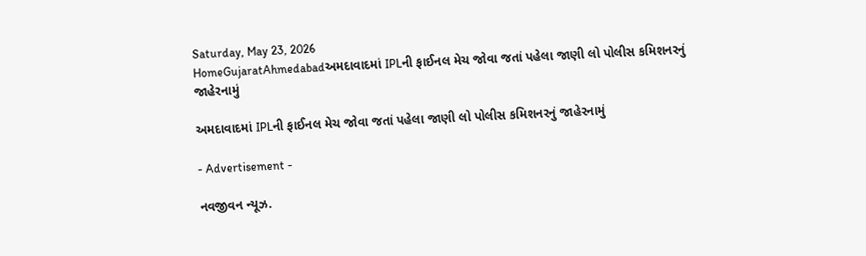Saturday, May 23, 2026
HomeGujaratAhmedabadઅમદાવાદમાં IPLની ફાઈનલ મેચ જોવા જતાં પહેલા જાણી લો પોલીસ કમિશનરનું જાહેરનામું

અમદાવાદમાં IPLની ફાઈનલ મેચ જોવા જતાં પહેલા જાણી લો પોલીસ કમિશનરનું જાહેરનામું

- Advertisement -

નવજીવન ન્યૂઝ.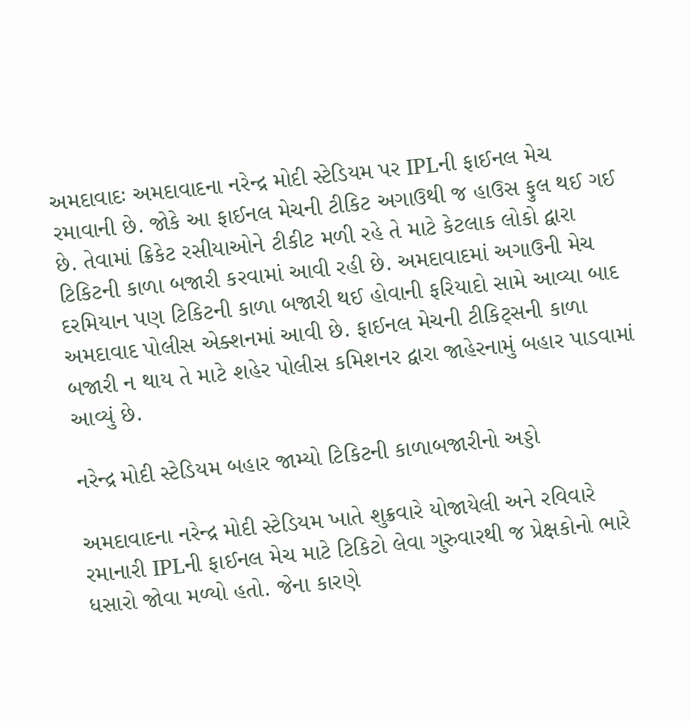અમદાવાદઃ અમદાવાદના નરેન્દ્ર મોદી સ્ટેડિયમ પર IPLની ફાઈનલ મેચ રમાવાની છે. જોકે આ ફાઈનલ મેચની ટીકિટ અગાઉથી જ હાઉસ ફુલ થઈ ગઈ છે. તેવામાં ક્રિકેટ રસીયાઓને ટીકીટ મળી રહે તે માટે કેટલાક લોકો દ્વારા ટિકિટની કાળા બજારી કરવામાં આવી રહી છે. અમદાવાદમાં અગાઉની મેચ દરમિયાન પણ ટિકિટની કાળા બજારી થઈ હોવાની ફરિયાદો સામે આવ્યા બાદ અમદાવાદ પોલીસ એક્શનમાં આવી છે. ફાઈનલ મેચની ટીકિટ્સની કાળા બજારી ન થાય તે માટે શહેર પોલીસ કમિશનર દ્વારા જાહેરનામું બહાર પાડવામાં આવ્યું છે.

નરેન્દ્ર મોદી સ્ટેડિયમ બહાર જામ્યો ટિકિટની કાળાબજારીનો અડ્ડો

અમદાવાદના નરેન્દ્ર મોદી સ્ટેડિયમ ખાતે શુક્રવારે યોજાયેલી અને રવિવારે રમાનારી IPLની ફાઈનલ મેચ માટે ટિકિટો લેવા ગુરુવારથી જ પ્રેક્ષકોનો ભારે ધસારો જોવા મળ્યો હતો. જેના કારણે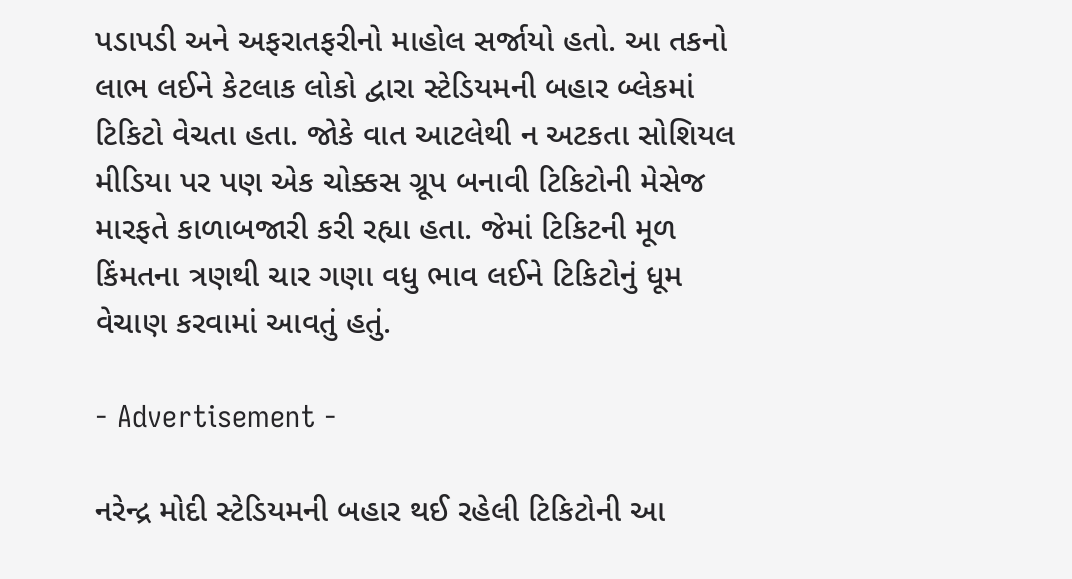પડાપડી અને અફરાતફરીનો માહોલ સર્જાયો હતો. આ તકનો લાભ લઈને કેટલાક લોકો દ્વારા સ્ટેડિયમની બહાર બ્લેકમાં ટિકિટો વેચતા હતા. જોકે વાત આટલેથી ન અટકતા સોશિયલ મીડિયા પર પણ એક ચોક્કસ ગ્રૂપ બનાવી ટિકિટોની મેસેજ મારફતે કાળાબજારી કરી રહ્યા હતા. જેમાં ટિકિટની મૂળ કિંમતના ત્રણથી ચાર ગણા વધુ ભાવ લઈને ટિકિટોનું ધૂમ વેચાણ કરવામાં આવતું હતું.

- Advertisement -

નરેન્દ્ર મોદી સ્ટેડિયમની બહાર થઈ રહેલી ટિકિટોની આ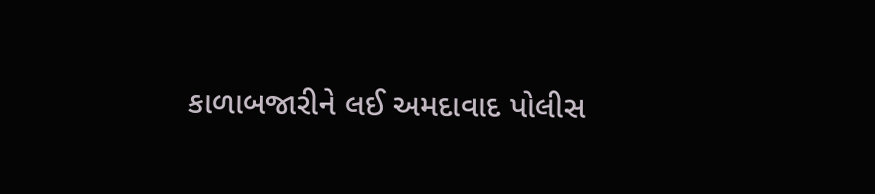કાળાબજારીને લઈ અમદાવાદ પોલીસ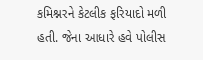કમિશ્નરને કેટલીક ફરિયાદો મળી હતી. જેના આધારે હવે પોલીસ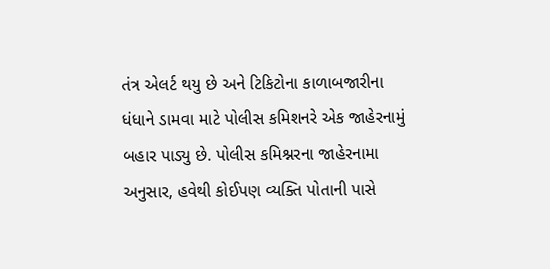તંત્ર એલર્ટ થયુ છે અને ટિકિટોના કાળાબજારીના ધંધાને ડામવા માટે પોલીસ કમિશનરે એક જાહેરનામું બહાર પાડ્યુ છે. પોલીસ કમિશ્નરના જાહેરનામા અનુસાર, હવેથી કોઈપણ વ્યક્તિ પોતાની પાસે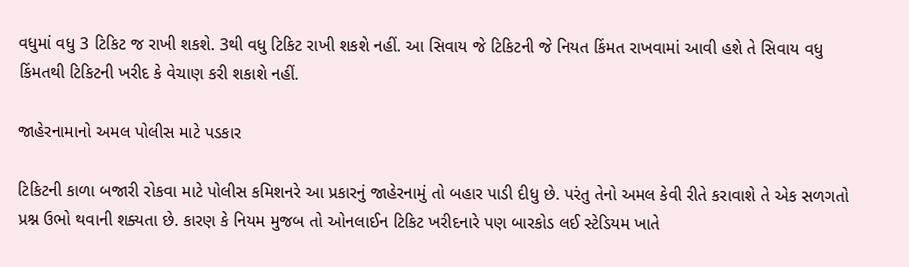વધુમાં વધુ 3 ટિકિટ જ રાખી શકશે. 3થી વધુ ટિકિટ રાખી શકશે નહીં. આ સિવાય જે ટિકિટની જે નિયત કિંમત રાખવામાં આવી હશે તે સિવાય વધુ કિંમતથી ટિકિટની ખરીદ કે વેચાણ કરી શકાશે નહીં.

જાહેરનામાનો અમલ પોલીસ માટે પડકાર

ટિકિટની કાળા બજારી રોકવા માટે પોલીસ કમિશનરે આ પ્રકારનું જાહેરનામું તો બહાર પાડી દીધુ છે. પરંતુ તેનો અમલ કેવી રીતે કરાવાશે તે એક સળગતો પ્રશ્ન ઉભો થવાની શક્યતા છે. કારણ કે નિયમ મુજબ તો ઓનલાઈન ટિકિટ ખરીદનારે પણ બારકોડ લઈ સ્ટેડિયમ ખાતે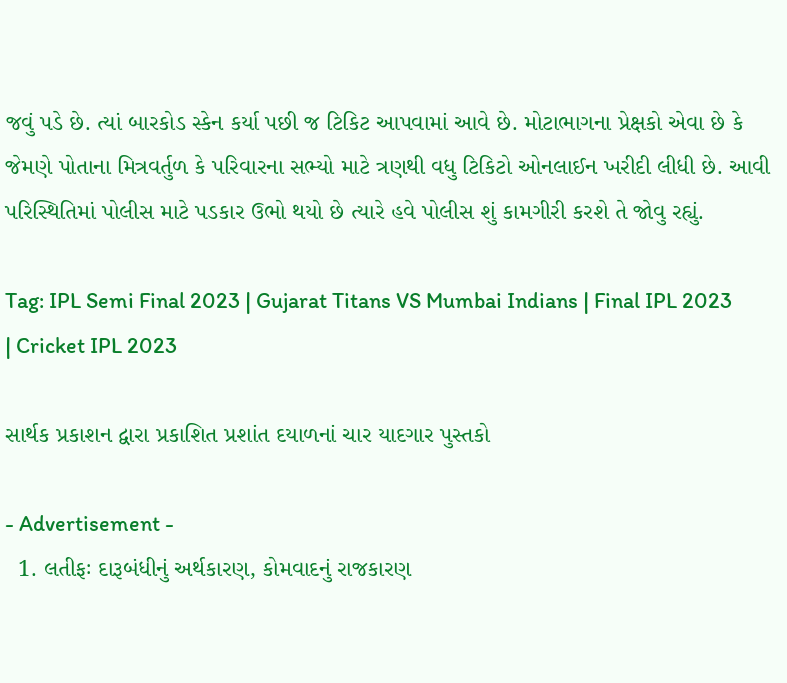જવું પડે છે. ત્યાં બારકોડ સ્કેન કર્યા પછી જ ટિકિટ આપવામાં આવે છે. મોટાભાગના પ્રેક્ષકો એવા છે કે જેમણે પોતાના મિત્રવર્તુળ કે પરિવારના સભ્યો માટે ત્રણથી વધુ ટિકિટો ઓનલાઈન ખરીદી લીધી છે. આવી પરિસ્થિતિમાં પોલીસ માટે પડકાર ઉભો થયો છે ત્યારે હવે પોલીસ શું કામગીરી કરશે તે જોવુ રહ્યું.

Tag: IPL Semi Final 2023 | Gujarat Titans VS Mumbai Indians | Final IPL 2023 | Cricket IPL 2023

સાર્થક પ્રકાશન દ્વારા પ્રકાશિત પ્રશાંત દયાળનાં ચાર યાદગાર પુસ્તકો

- Advertisement -
  1. લતીફઃ દારૂબંધીનું અર્થકારણ, કોમવાદનું રાજકારણ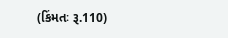(કિંમતઃ રૂ.110)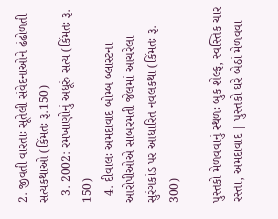2. જીવતી વારતાઃ સૂતેલી સંવેદનાઓને ઢંઢોળતી સત્યકથાઓ (કિંમતઃ રૂ.150)
  3. 2002: રમખાણોનું અધૂરું સત્ય (કિંમતઃ રૂ. 150)
  4. દીવાલઃ અમદાવાદ બોમ્બ બ્લાસ્ટના આરોપીઓએ સાબરમતી જેલમાં આચરેલા સુરંગકાંડ પર આધારિત નવલકથા (કિંમતઃ રૂ. 300)

પુસ્તકો મેળવવાનું સ્થળઃ બુક શેલ્ફ, સ્વસ્તિક ચાર રસ્તા, અમદાવાદ | પુસ્તકો ઘરે બેઠાં મેળવવા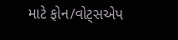માટે ફોન/વોટ્સએપ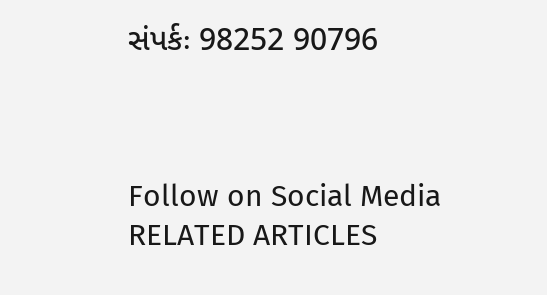સંપર્કઃ 98252 90796



Follow on Social Media
RELATED ARTICLES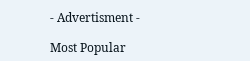- Advertisment -

Most Popular